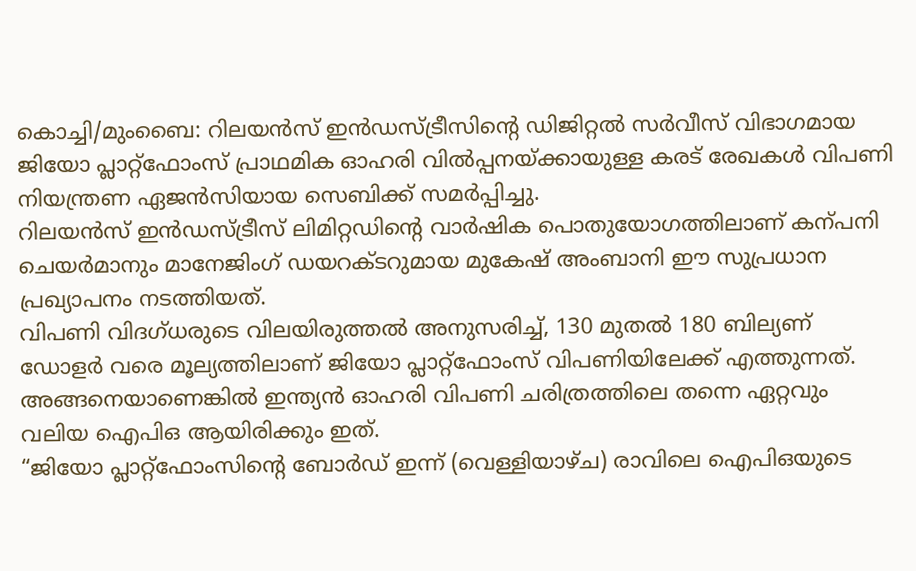കൊച്ചി/മുംബൈ: റിലയൻസ് ഇൻഡസ്ട്രീസിന്റെ ഡിജിറ്റൽ സർവീസ് വിഭാഗമായ ജിയോ പ്ലാറ്റ്ഫോംസ് പ്രാഥമിക ഓഹരി വിൽപ്പനയ്ക്കായുള്ള കരട് രേഖകൾ വിപണി നിയന്ത്രണ ഏജൻസിയായ സെബിക്ക് സമർപ്പിച്ചു.
റിലയൻസ് ഇൻഡസ്ട്രീസ് ലിമിറ്റഡിന്റെ വാർഷിക പൊതുയോഗത്തിലാണ് കന്പനി ചെയർമാനും മാനേജിംഗ് ഡയറക്ടറുമായ മുകേഷ് അംബാനി ഈ സുപ്രധാന പ്രഖ്യാപനം നടത്തിയത്.
വിപണി വിദഗ്ധരുടെ വിലയിരുത്തൽ അനുസരിച്ച്, 130 മുതൽ 180 ബില്യണ് ഡോളർ വരെ മൂല്യത്തിലാണ് ജിയോ പ്ലാറ്റ്ഫോംസ് വിപണിയിലേക്ക് എത്തുന്നത്. അങ്ങനെയാണെങ്കിൽ ഇന്ത്യൻ ഓഹരി വിപണി ചരിത്രത്തിലെ തന്നെ ഏറ്റവും വലിയ ഐപിഒ ആയിരിക്കും ഇത്.
“ജിയോ പ്ലാറ്റ്ഫോംസിന്റെ ബോർഡ് ഇന്ന് (വെള്ളിയാഴ്ച) രാവിലെ ഐപിഒയുടെ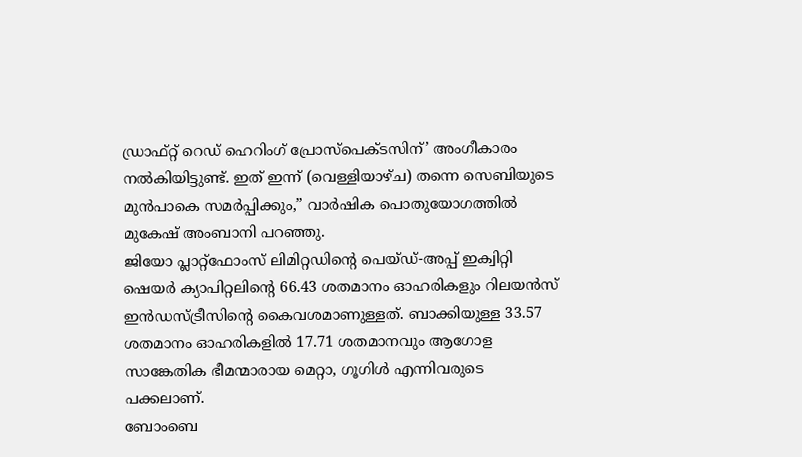ഡ്രാഫ്റ്റ് റെഡ് ഹെറിംഗ് പ്രോസ്പെക്ടസിന്’ അംഗീകാരം നൽകിയിട്ടുണ്ട്. ഇത് ഇന്ന് (വെള്ളിയാഴ്ച) തന്നെ സെബിയുടെ മുൻപാകെ സമർപ്പിക്കും,” വാർഷിക പൊതുയോഗത്തിൽ മുകേഷ് അംബാനി പറഞ്ഞു.
ജിയോ പ്ലാറ്റ്ഫോംസ് ലിമിറ്റഡിന്റെ പെയ്ഡ്-അപ്പ് ഇക്വിറ്റി ഷെയർ ക്യാപിറ്റലിന്റെ 66.43 ശതമാനം ഓഹരികളും റിലയൻസ് ഇൻഡസ്ട്രീസിന്റെ കൈവശമാണുള്ളത്. ബാക്കിയുള്ള 33.57 ശതമാനം ഓഹരികളിൽ 17.71 ശതമാനവും ആഗോള സാങ്കേതിക ഭീമന്മാരായ മെറ്റാ, ഗൂഗിൾ എന്നിവരുടെ പക്കലാണ്.
ബോംബെ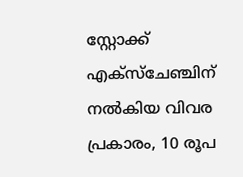സ്റ്റോക്ക് എക്സ്ചേഞ്ചിന് നൽകിയ വിവര പ്രകാരം, 10 രൂപ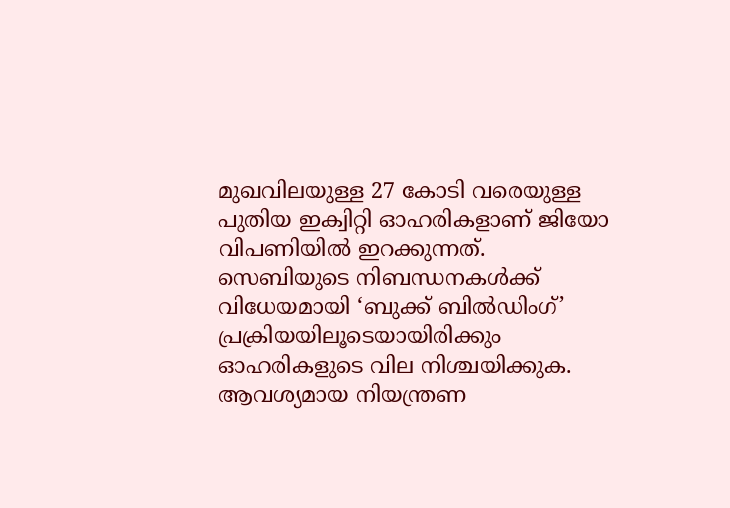മുഖവിലയുള്ള 27 കോടി വരെയുള്ള പുതിയ ഇക്വിറ്റി ഓഹരികളാണ് ജിയോ വിപണിയിൽ ഇറക്കുന്നത്.
സെബിയുടെ നിബന്ധനകൾക്ക് വിധേയമായി ‘ബുക്ക് ബിൽഡിംഗ്’ പ്രക്രിയയിലൂടെയായിരിക്കും ഓഹരികളുടെ വില നിശ്ചയിക്കുക. ആവശ്യമായ നിയന്ത്രണ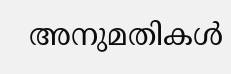അനുമതികൾ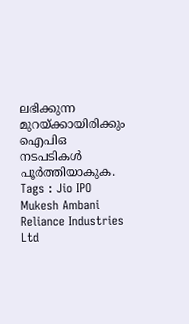ലഭിക്കുന്ന മുറയ്ക്കായിരിക്കും ഐപിഒ നടപടികൾ പൂർത്തിയാകുക.
Tags : Jio IPO Mukesh Ambani Reliance Industries Ltd